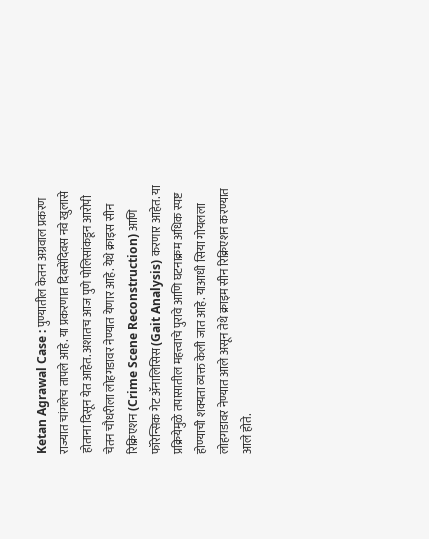Ketan Agrawal Case : पुण्यातील केतन अग्रवाल प्रकरण राज्यात चांगलेच तापले आहे. या प्रकरणात दिवसेंदिवस नवे खुलासे होताना दिसून येत आहेत. अशातच आज पुणे पोलिसांकडून आरोपी चेतन चौधरीला लोहगडावर नेण्यात येणार आहे. येथे क्राइस सीन रिक्रिएशन (Crime Scene Reconstruction) आणि फॉरेन्सिक गेट ॲनालिसिस (Gait Analysis) करणार आहेत. या प्रक्रियेमुळे तपासातील महत्त्वाचे पुरावे आणि घटनाक्रम अधिक स्पष्ट होण्याची शक्यता व्यक्त केली जात आहे. याआधी सिया गोयलला लोहगडावर नेण्यात आले असून तेथे क्राइम सीन रिक्रिएशन करण्यात आले होते.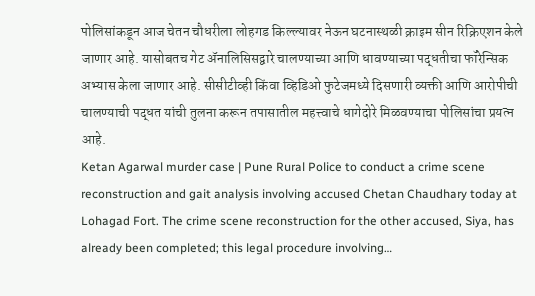पोलिसांकडून आज चेतन चौधरीला लोहगड किल्ल्यावर नेऊन घटनास्थळी क्राइम सीन रिक्रिएशन केले जाणार आहे. यासोबतच गेट ॲनालिसिसद्वारे चालण्याच्या आणि धावण्याच्या पद्धतीचा फॉरेन्सिक अभ्यास केला जाणार आहे. सीसीटीव्ही किंवा व्हिडिओ फुटेजमध्ये दिसणारी व्यक्ती आणि आरोपीची चालण्याची पद्धत यांची तुलना करून तपासातील महत्त्वाचे धागेदोरे मिळवण्याचा पोलिसांचा प्रयत्न आहे.
Ketan Agarwal murder case | Pune Rural Police to conduct a crime scene reconstruction and gait analysis involving accused Chetan Chaudhary today at Lohagad Fort. The crime scene reconstruction for the other accused, Siya, has already been completed; this legal procedure involving…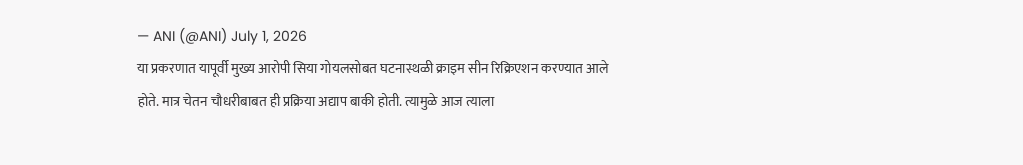— ANI (@ANI) July 1, 2026
या प्रकरणात यापूर्वी मुख्य आरोपी सिया गोयलसोबत घटनास्थळी क्राइम सीन रिक्रिएशन करण्यात आले होते. मात्र चेतन चौधरीबाबत ही प्रक्रिया अद्याप बाकी होती. त्यामुळे आज त्याला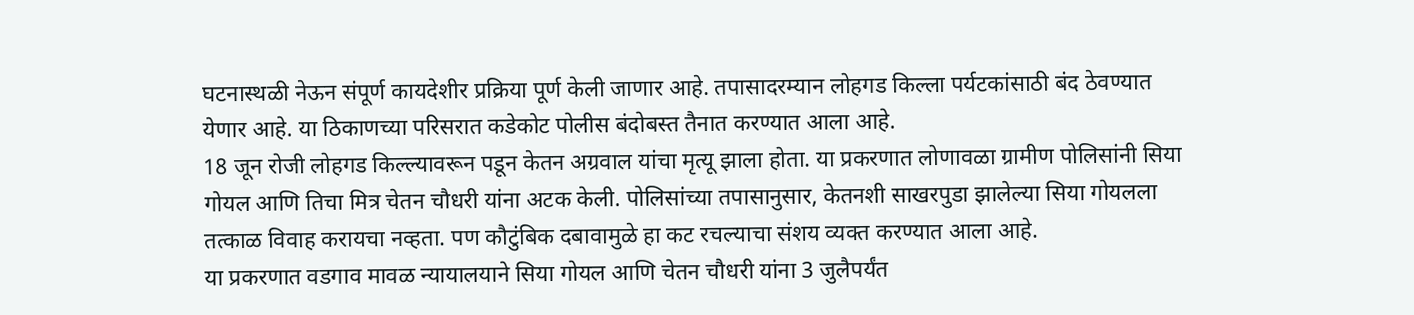घटनास्थळी नेऊन संपूर्ण कायदेशीर प्रक्रिया पूर्ण केली जाणार आहे. तपासादरम्यान लोहगड किल्ला पर्यटकांसाठी बंद ठेवण्यात येणार आहे. या ठिकाणच्या परिसरात कडेकोट पोलीस बंदोबस्त तैनात करण्यात आला आहे.
18 जून रोजी लोहगड किल्ल्यावरून पडून केतन अग्रवाल यांचा मृत्यू झाला होता. या प्रकरणात लोणावळा ग्रामीण पोलिसांनी सिया गोयल आणि तिचा मित्र चेतन चौधरी यांना अटक केली. पोलिसांच्या तपासानुसार, केतनशी साखरपुडा झालेल्या सिया गोयलला तत्काळ विवाह करायचा नव्हता. पण कौटुंबिक दबावामुळे हा कट रचल्याचा संशय व्यक्त करण्यात आला आहे.
या प्रकरणात वडगाव मावळ न्यायालयाने सिया गोयल आणि चेतन चौधरी यांना 3 जुलैपर्यंत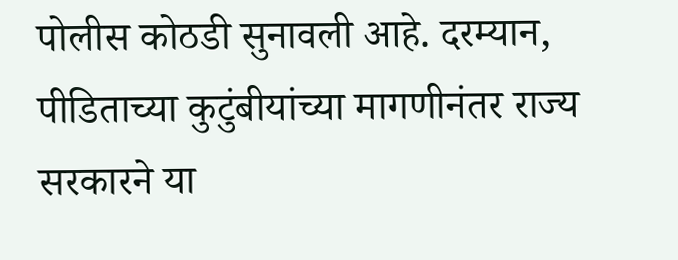पोलीस कोठडी सुनावली आहे. दरम्यान, पीडिताच्या कुटुंबीयांच्या मागणीनंतर राज्य सरकारने या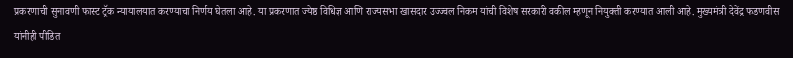प्रकरणाची सुनावणी फास्ट ट्रॅक न्यायालयात करण्याचा निर्णय घेतला आहे. या प्रकरणात ज्येष्ठ विधिज्ञ आणि राज्यसभा खासदार उज्ज्वल निकम यांची विशेष सरकारी वकील म्हणून नियुक्ती करण्यात आली आहे. मुख्यमंत्री देवेंद्र फडणवीस यांनीही पीडित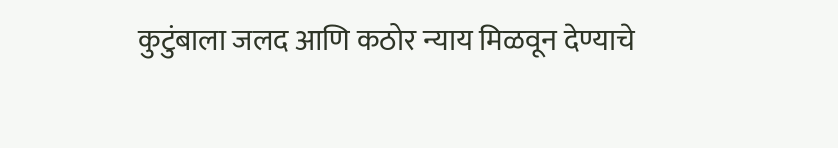कुटुंबाला जलद आणि कठोर न्याय मिळवून देण्याचे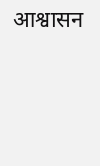आश्वासन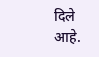दिले आहे.